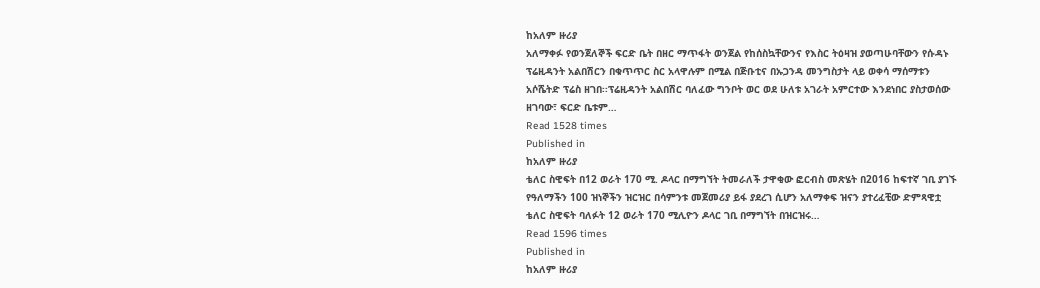ከአለም ዙሪያ
አለማቀፉ የወንጀለኞች ፍርድ ቤት በዘር ማጥፋት ወንጀል የከሰስኳቸውንና የእስር ትዕዛዝ ያወጣሁባቸውን የሱዳኑ ፕሬዚዳንት አልበሽርን በቁጥጥር ስር አላዋሉም በሚል በጅቡቲና በኡጋንዳ መንግስታት ላይ ወቀሳ ማሰማቱን አሶሼትድ ፕሬስ ዘገበ፡፡ፕሬዚዳንት አልበሽር ባለፈው ግንቦት ወር ወደ ሁለቱ አገራት አምርተው እንደነበር ያስታወሰው ዘገባው፣ ፍርድ ቤቱም…
Read 1528 times
Published in
ከአለም ዙሪያ
ቴለር ስዊፍት በ12 ወራት 170 ሚ. ዶላር በማግኘት ትመራለች ታዋቂው ፎርብስ መጽሄት በ2016 ከፍተኛ ገቢ ያገኙ የዓለማችን 100 ዝነኞችን ዝርዝር በሳምንቱ መጀመሪያ ይፋ ያደረገ ሲሆን አለማቀፍ ዝናን ያተረፈቺው ድምጻዊቷ ቴለር ስዊፍት ባለፉት 12 ወራት 170 ሚሊዮን ዶላር ገቢ በማግኘት በዝርዝሩ…
Read 1596 times
Published in
ከአለም ዙሪያ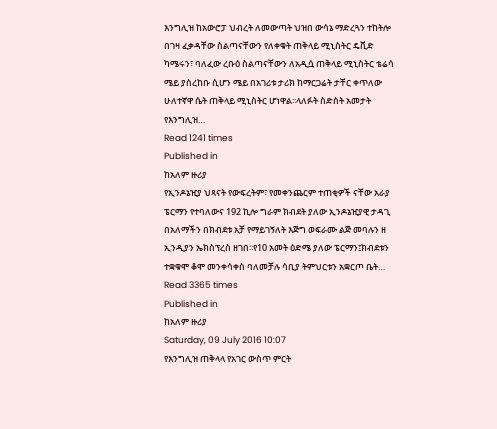እንግሊዝ ከአውሮፓ ህብረት ለመውጣት ህዝበ ውሳኔ ማድረጓን ተከትሎ በገዛ ፈቃዳቸው ስልጣናቸውን የለቀቁት ጠቅላይ ሚኒስትር ዴቪድ ካሜሩን፣ ባለፈው ረቡዕ ስልጣናቸውን ለአዲሷ ጠቅላይ ሚኒስትር ቴሬሳ ሜይ ያስረከቡ ሲሆን ሜይ በአገሪቱ ታሪክ ከማርጋሬት ታቸር ቀጥለው ሁለተኛዋ ሴት ጠቅላይ ሚኒስትር ሆነዋል፡፡ላለፉት ስድስት አመታት የእንግሊዝ…
Read 1241 times
Published in
ከአለም ዙሪያ
የኢንዶኔዢያ ህጻናት የውፍረትም፣ የመቀንጨርም ተጠቂዎች ናቸው አራያ ፔርማን የተባለውና 192 ኪሎ ግራም ክብደት ያለው ኢንዶኔዢያዊ ታዳጊ በአለማችን በክብደቱ አቻ የማይገኝለት እጅግ ወፍራሙ ልጅ መባሉን ዘ ኢንዲያን ኤክስፕረስ ዘገበ፡፡የ10 አመት ዕድሜ ያለው ፔርማን፤ክብደቱን ተቋቁሞ ቆሞ መንቀሳቀስ ባለመቻሉ ሳቢያ ትምህርቱን አቋርጦ ቤት…
Read 3365 times
Published in
ከአለም ዙሪያ
Saturday, 09 July 2016 10:07
የእንግሊዝ ጠቅላላ የአገር ውስጥ ምርት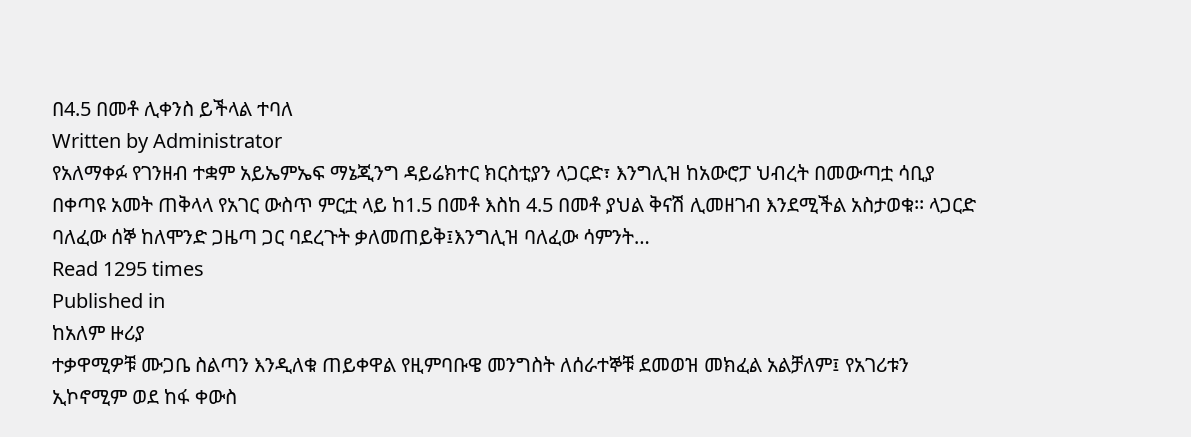በ4.5 በመቶ ሊቀንስ ይችላል ተባለ
Written by Administrator
የአለማቀፉ የገንዘብ ተቋም አይኤምኤፍ ማኔጂንግ ዳይሬክተር ክርስቲያን ላጋርድ፣ እንግሊዝ ከአውሮፓ ህብረት በመውጣቷ ሳቢያ በቀጣዩ አመት ጠቅላላ የአገር ውስጥ ምርቷ ላይ ከ1.5 በመቶ እስከ 4.5 በመቶ ያህል ቅናሽ ሊመዘገብ እንደሚችል አስታወቁ፡፡ ላጋርድ ባለፈው ሰኞ ከለሞንድ ጋዜጣ ጋር ባደረጉት ቃለመጠይቅ፤እንግሊዝ ባለፈው ሳምንት…
Read 1295 times
Published in
ከአለም ዙሪያ
ተቃዋሚዎቹ ሙጋቤ ስልጣን እንዲለቁ ጠይቀዋል የዚምባቡዌ መንግስት ለሰራተኞቹ ደመወዝ መክፈል አልቻለም፤ የአገሪቱን ኢኮኖሚም ወደ ከፋ ቀውስ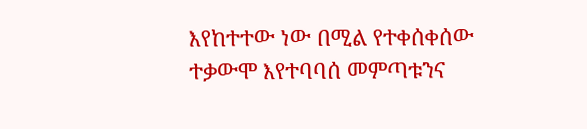እየከተተው ነው በሚል የተቀሰቀሰው ተቃውሞ እየተባባሰ መምጣቱንና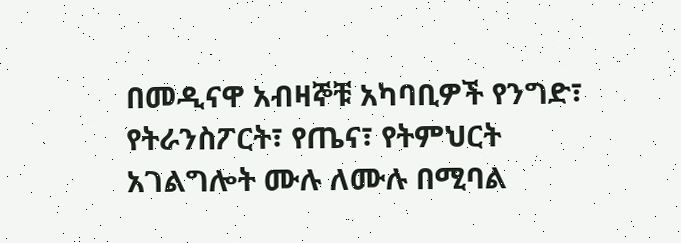በመዲናዋ አብዛኞቹ አካባቢዎች የንግድ፣ የትራንስፖርት፣ የጤና፣ የትምህርት አገልግሎት ሙሉ ለሙሉ በሚባል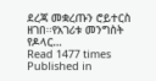ደረጃ መቋረጡን ሮይተርስ ዘገበ፡፡የአገሪቱ መንግስት የዶላር…
Read 1477 times
Published in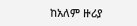ከአለም ዙሪያ